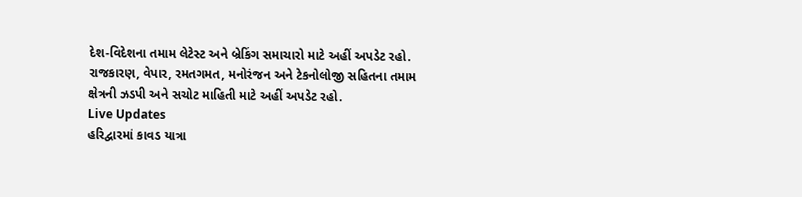દેશ-વિદેશના તમામ લેટેસ્ટ અને બ્રેકિંગ સમાચારો માટે અહીં અપડેટ રહો. રાજકારણ, વેપાર, રમતગમત, મનોરંજન અને ટેકનોલોજી સહિતના તમામ ક્ષેત્રની ઝડપી અને સચોટ માહિતી માટે અહીં અપડેટ રહો.
Live Updates
હરિદ્વારમાં કાવડ યાત્રા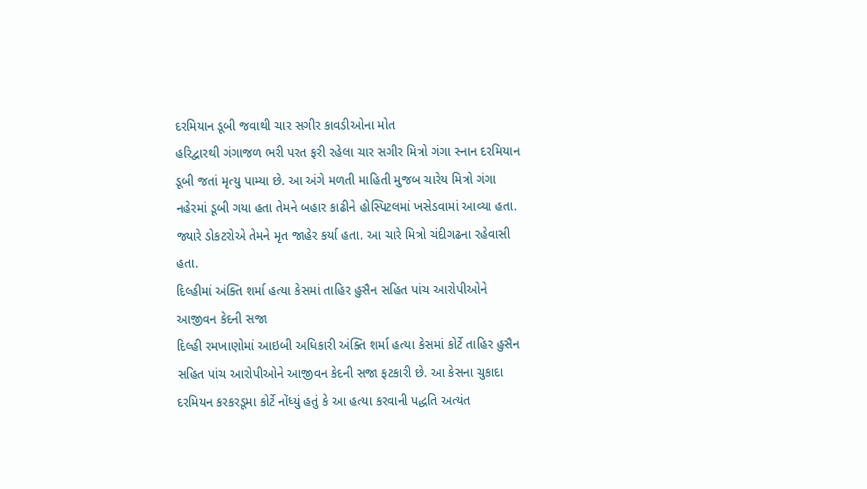દરમિયાન ડૂબી જવાથી ચાર સગીર કાવડીઓના મોત
હરિદ્વારથી ગંગાજળ ભરી પરત ફરી રહેલા ચાર સગીર મિત્રો ગંગા સ્નાન દરમિયાન ડૂબી જતાં મૃત્યુ પામ્યા છે. આ અંગે મળતી માહિતી મુજબ ચારેય મિત્રો ગંગા નહેરમાં ડૂબી ગયા હતા તેમને બહાર કાઢીને હોસ્પિટલમાં ખસેડવામાં આવ્યા હતા. જ્યારે ડોકટરોએ તેમને મૃત જાહેર કર્યા હતા. આ ચારે મિત્રો ચંદીગઢના રહેવાસી હતા.
દિલ્હીમાં અંક્તિ શર્મા હત્યા કેસમાં તાહિર હુસૈન સહિત પાંચ આરોપીઓને આજીવન કેદની સજા
દિલ્હી રમખાણોમાં આઇબી અધિકારી અંક્તિ શર્મા હત્યા કેસમાં કોર્ટે તાહિર હુસૈન સહિત પાંચ આરોપીઓને આજીવન કેદની સજા ફટકારી છે. આ કેસના ચુકાદા દરમિયન કરકરડૂમા કોર્ટે નોંધ્યું હતું કે આ હત્યા કરવાની પદ્ધતિ અત્યંત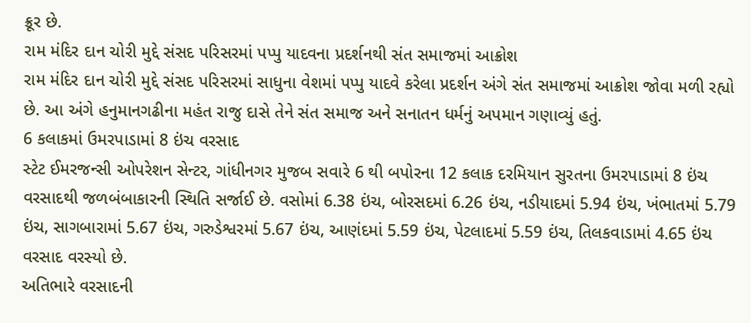ક્રૂર છે.
રામ મંદિર દાન ચોરી મુદ્દે સંસદ પરિસરમાં પપ્પુ યાદવના પ્રદર્શનથી સંત સમાજમાં આક્રોશ
રામ મંદિર દાન ચોરી મુદ્દે સંસદ પરિસરમાં સાધુના વેશમાં પપ્પુ યાદવે કરેલા પ્રદર્શન અંગે સંત સમાજમાં આક્રોશ જોવા મળી રહ્યો છે. આ અંગે હનુમાનગઢીના મહંત રાજુ દાસે તેને સંત સમાજ અને સનાતન ધર્મનું અપમાન ગણાવ્યું હતું.
6 કલાકમાં ઉમરપાડામાં 8 ઇંચ વરસાદ
સ્ટેટ ઈમરજન્સી ઓપરેશન સેન્ટર, ગાંધીનગર મુજબ સવારે 6 થી બપોરના 12 કલાક દરમિયાન સુરતના ઉમરપાડામાં 8 ઇંચ વરસાદથી જળબંબાકારની સ્થિતિ સર્જાઈ છે. વસોમાં 6.38 ઇંચ, બોરસદમાં 6.26 ઇંચ, નડીયાદમાં 5.94 ઇંચ, ખંભાતમાં 5.79 ઇંચ, સાગબારામાં 5.67 ઇંચ, ગરુડેશ્વરમાં 5.67 ઇંચ, આણંદમાં 5.59 ઇંચ, પેટલાદમાં 5.59 ઇંચ, તિલકવાડામાં 4.65 ઇંચ વરસાદ વરસ્યો છે.
અતિભારે વરસાદની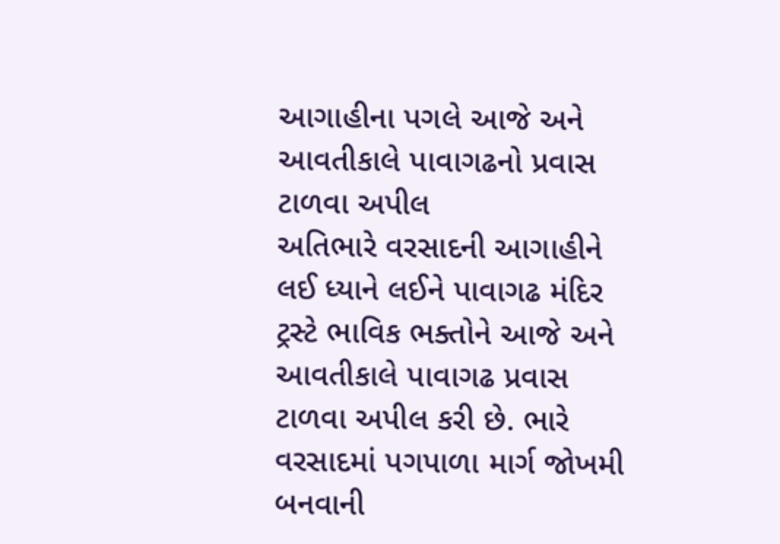આગાહીના પગલે આજે અને આવતીકાલે પાવાગઢનો પ્રવાસ ટાળવા અપીલ
અતિભારે વરસાદની આગાહીને લઈ ધ્યાને લઈને પાવાગઢ મંદિર ટ્રસ્ટે ભાવિક ભક્તોને આજે અને આવતીકાલે પાવાગઢ પ્રવાસ ટાળવા અપીલ કરી છે. ભારે વરસાદમાં પગપાળા માર્ગ જોખમી બનવાની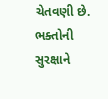ચેતવણી છે. ભક્તોની સુરક્ષાને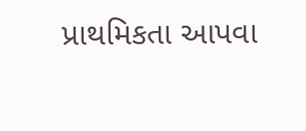પ્રાથમિકતા આપવા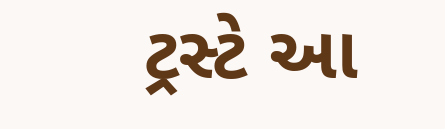ટ્રસ્ટે આ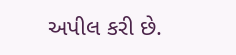અપીલ કરી છે.